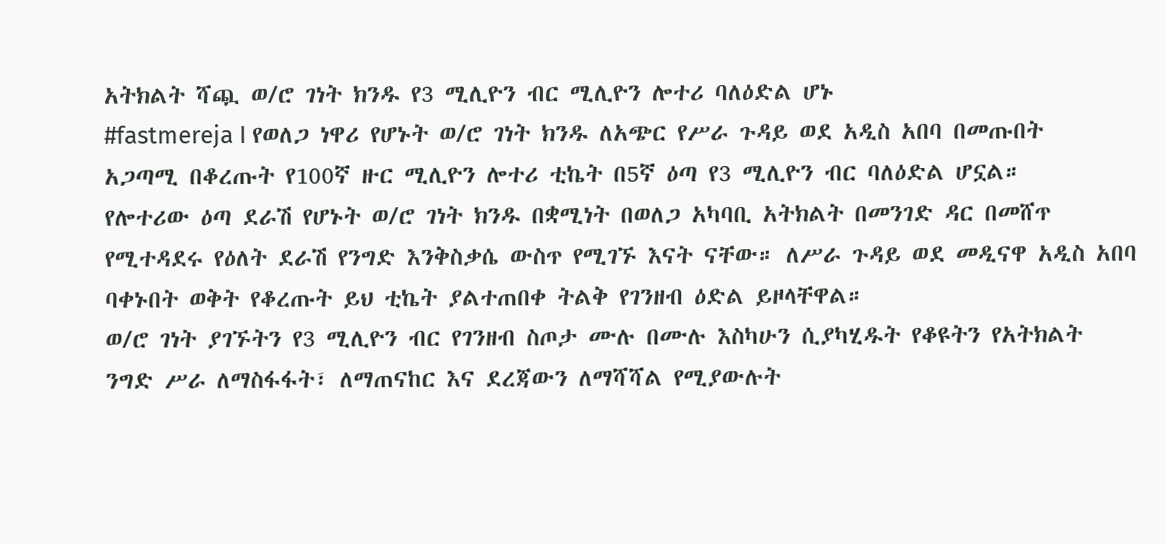አትክልት ሻጯ ወ/ሮ ገነት ክንዱ የ3 ሚሊዮን ብር ሚሊዮን ሎተሪ ባለዕድል ሆኑ
#fastmereja I የወለጋ ነዋሪ የሆኑት ወ/ሮ ገነት ክንዱ ለአጭር የሥራ ጉዳይ ወደ አዲስ አበባ በመጡበት አጋጣሚ በቆረጡት የ100ኛ ዙር ሚሊዮን ሎተሪ ቲኬት በ5ኛ ዕጣ የ3 ሚሊዮን ብር ባለዕድል ሆኗል።
የሎተሪው ዕጣ ደራሽ የሆኑት ወ/ሮ ገነት ክንዱ በቋሚነት በወለጋ አካባቢ አትክልት በመንገድ ዳር በመሸጥ የሚተዳደሩ የዕለት ደራሽ የንግድ እንቅስቃሴ ውስጥ የሚገኙ እናት ናቸው። ለሥራ ጉዳይ ወደ መዲናዋ አዲስ አበባ ባቀኑበት ወቅት የቆረጡት ይህ ቲኬት ያልተጠበቀ ትልቅ የገንዘብ ዕድል ይዞላቸዋል።
ወ/ሮ ገነት ያገኙትን የ3 ሚሊዮን ብር የገንዘብ ስጦታ ሙሉ በሙሉ እስካሁን ሲያካሂዱት የቆዩትን የአትክልት ንግድ ሥራ ለማስፋፋት፣ ለማጠናከር እና ደረጃውን ለማሻሻል የሚያውሉት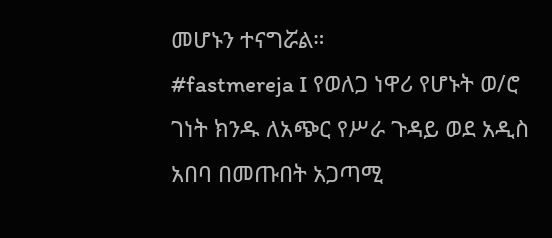መሆኑን ተናግሯል።
#fastmereja I የወለጋ ነዋሪ የሆኑት ወ/ሮ ገነት ክንዱ ለአጭር የሥራ ጉዳይ ወደ አዲስ አበባ በመጡበት አጋጣሚ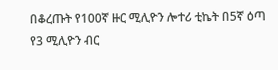በቆረጡት የ100ኛ ዙር ሚሊዮን ሎተሪ ቲኬት በ5ኛ ዕጣ የ3 ሚሊዮን ብር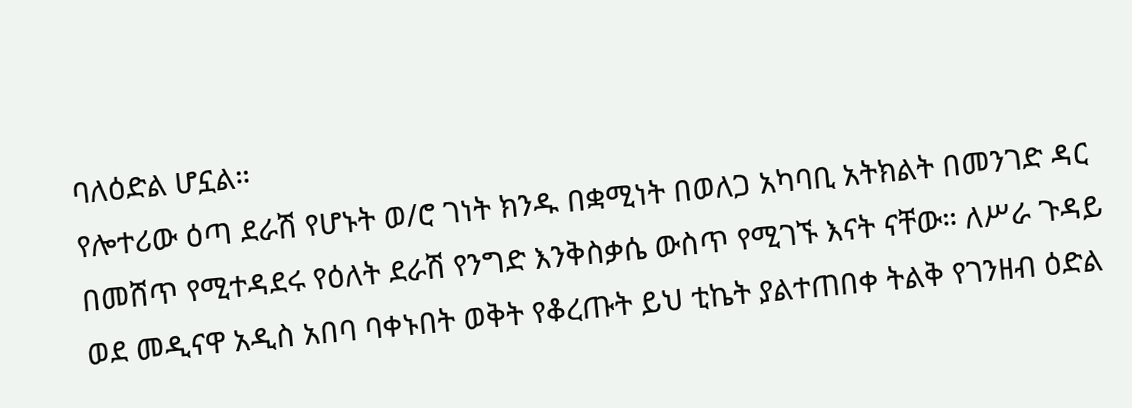ባለዕድል ሆኗል።
የሎተሪው ዕጣ ደራሽ የሆኑት ወ/ሮ ገነት ክንዱ በቋሚነት በወለጋ አካባቢ አትክልት በመንገድ ዳር በመሸጥ የሚተዳደሩ የዕለት ደራሽ የንግድ እንቅስቃሴ ውስጥ የሚገኙ እናት ናቸው። ለሥራ ጉዳይ ወደ መዲናዋ አዲስ አበባ ባቀኑበት ወቅት የቆረጡት ይህ ቲኬት ያልተጠበቀ ትልቅ የገንዘብ ዕድል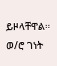ይዞላቸዋል።
ወ/ሮ ገነት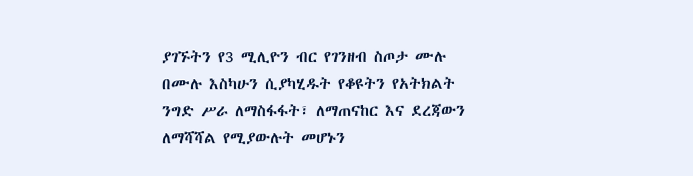ያገኙትን የ3 ሚሊዮን ብር የገንዘብ ስጦታ ሙሉ በሙሉ እስካሁን ሲያካሂዱት የቆዩትን የአትክልት ንግድ ሥራ ለማስፋፋት፣ ለማጠናከር እና ደረጃውን ለማሻሻል የሚያውሉት መሆኑን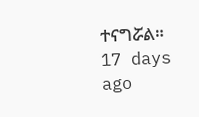ተናግሯል።
17 days ago